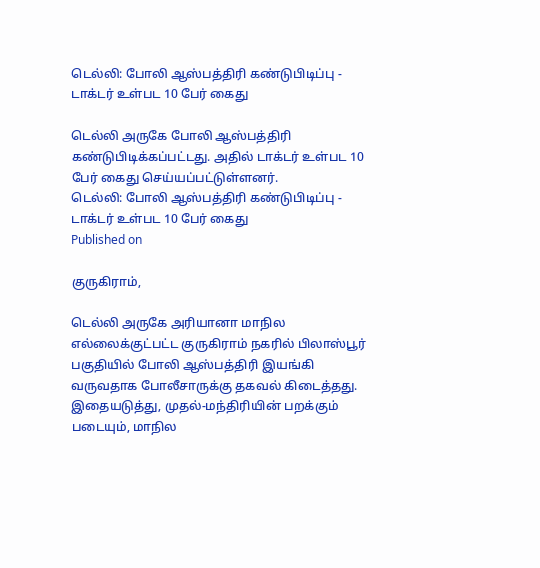டெல்லி: போலி ஆஸ்பத்திரி கண்டுபிடிப்பு - டாக்டர் உள்பட 10 பேர் கைது

டெல்லி அருகே போலி ஆஸ்பத்திரி கண்டுபிடிக்கப்பட்டது. அதில் டாக்டர் உள்பட 10 பேர் கைது செய்யப்பட்டுள்ளனர்.
டெல்லி: போலி ஆஸ்பத்திரி கண்டுபிடிப்பு - டாக்டர் உள்பட 10 பேர் கைது
Published on

குருகிராம்,

டெல்லி அருகே அரியானா மாநில எல்லைக்குட்பட்ட குருகிராம் நகரில் பிலாஸ்பூர் பகுதியில் போலி ஆஸ்பத்திரி இயங்கி வருவதாக போலீசாருக்கு தகவல் கிடைத்தது. இதையடுத்து, முதல்-மந்திரியின் பறக்கும் படையும், மாநில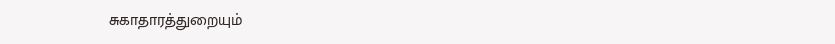சுகாதாரத்துறையும்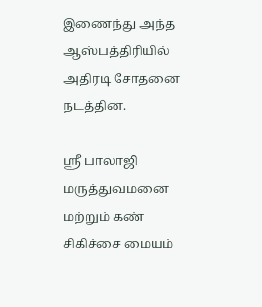இணைந்து அந்த ஆஸ்பத்திரியில் அதிரடி சோதனை நடத்தின.

ஸ்ரீ பாலாஜி மருத்துவமனை மற்றும் கண் சிகிச்சை மையம்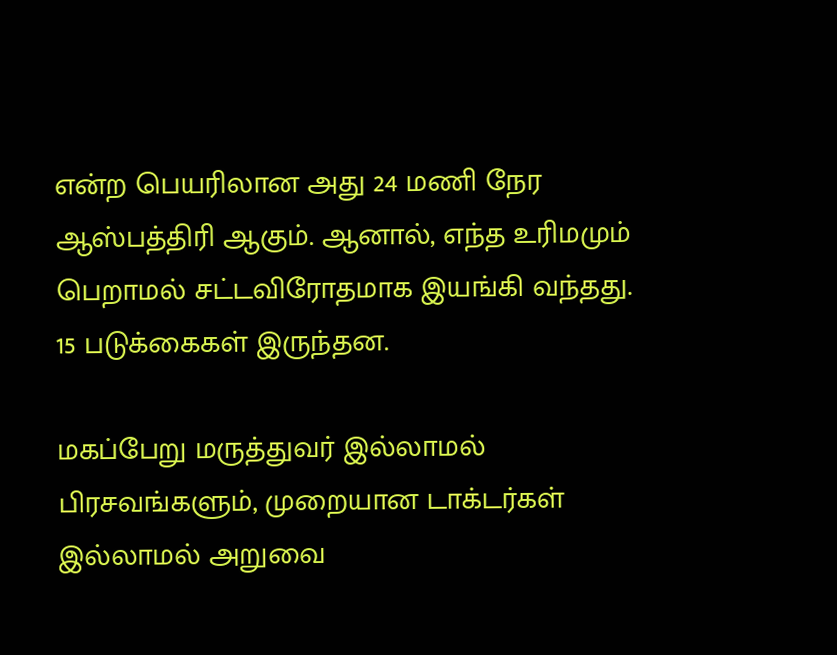என்ற பெயரிலான அது 24 மணி நேர ஆஸ்பத்திரி ஆகும். ஆனால், எந்த உரிமமும் பெறாமல் சட்டவிரோதமாக இயங்கி வந்தது. 15 படுக்கைகள் இருந்தன.

மகப்பேறு மருத்துவர் இல்லாமல் பிரசவங்களும், முறையான டாக்டர்கள் இல்லாமல் அறுவை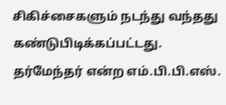சிகிச்சைகளும் நடந்து வந்தது கண்டுபிடிக்கப்பட்டது. தர்மேந்தர் என்ற எம்.பி.பி.எஸ்.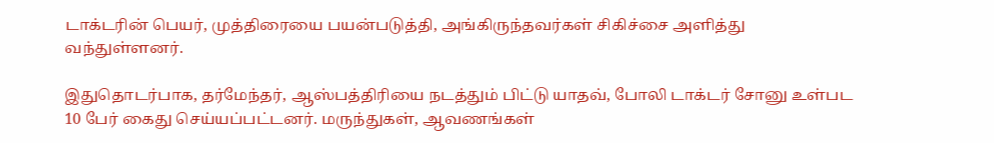டாக்டரின் பெயர், முத்திரையை பயன்படுத்தி, அங்கிருந்தவர்கள் சிகிச்சை அளித்து வந்துள்ளனர்.

இதுதொடர்பாக, தர்மேந்தர், ஆஸ்பத்திரியை நடத்தும் பிட்டு யாதவ், போலி டாக்டர் சோனு உள்பட 10 பேர் கைது செய்யப்பட்டனர். மருந்துகள், ஆவணங்கள்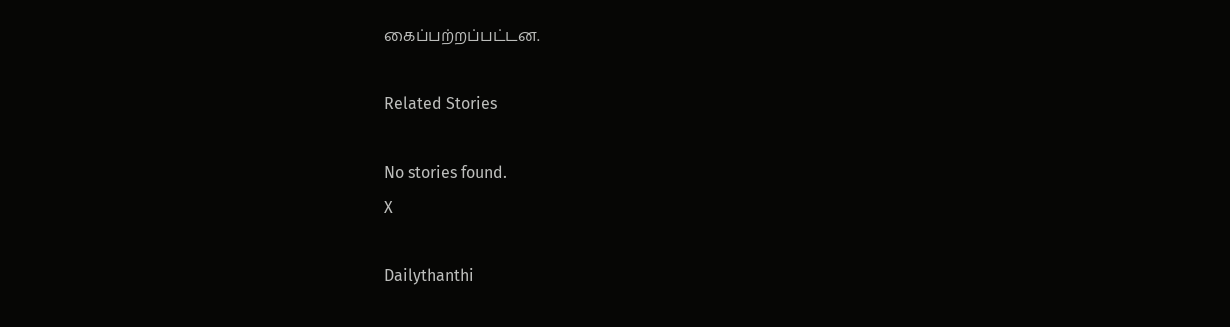கைப்பற்றப்பட்டன.

Related Stories

No stories found.
X

Dailythanthi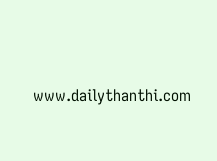www.dailythanthi.com